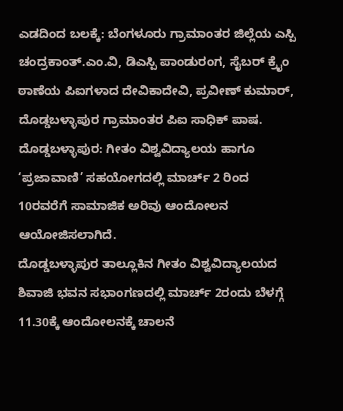ಎಡದಿಂದ ಬಲಕ್ಕೆ: ಬೆಂಗಳೂರು ಗ್ರಾಮಾಂತರ ಜಿಲ್ಲೆಯ ಎಸ್ಪಿ ಚಂದ್ರಕಾಂತ್.ಎಂ.ವಿ, ಡಿಎಸ್ಪಿ ಪಾಂಡುರಂಗ, ಸೈಬರ್ ಕ್ರೈಂ ಠಾಣೆಯ ಪಿಐಗಳಾದ ದೇವಿಕಾದೇವಿ, ಪ್ರವೀಣ್ ಕುಮಾರ್, ದೊಡ್ಡಬಳ್ಳಾಪುರ ಗ್ರಾಮಾಂತರ ಪಿಐ ಸಾಧಿಕ್ ಪಾಷ.
ದೊಡ್ಡಬಳ್ಳಾಪುರ: ಗೀತಂ ವಿಶ್ವವಿದ್ಯಾಲಯ ಹಾಗೂ ‘ಪ್ರಜಾವಾಣಿ’ ಸಹಯೋಗದಲ್ಲಿ ಮಾರ್ಚ್ 2 ರಿಂದ 10ರವರೆಗೆ ಸಾಮಾಜಿಕ ಅರಿವು ಆಂದೋಲನ ಆಯೋಜಿಸಲಾಗಿದೆ.
ದೊಡ್ಡಬಳ್ಳಾಪುರ ತಾಲ್ಲೂಕಿನ ಗೀತಂ ವಿಶ್ವವಿದ್ಯಾಲಯದ ಶಿವಾಜಿ ಭವನ ಸಭಾಂಗಣದಲ್ಲಿ ಮಾರ್ಚ್ 2ರಂದು ಬೆಳಗ್ಗೆ 11.30ಕ್ಕೆ ಆಂದೋಲನಕ್ಕೆ ಚಾಲನೆ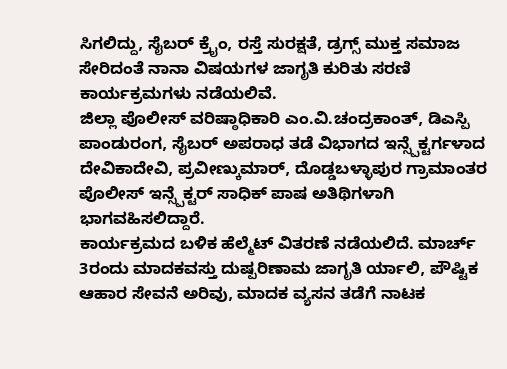ಸಿಗಲಿದ್ದು, ಸೈಬರ್ ಕ್ರೈಂ, ರಸ್ತೆ ಸುರಕ್ಷತೆ, ಡ್ರಗ್ಸ್ ಮುಕ್ತ ಸಮಾಜ ಸೇರಿದಂತೆ ನಾನಾ ವಿಷಯಗಳ ಜಾಗೃತಿ ಕುರಿತು ಸರಣಿ ಕಾರ್ಯಕ್ರಮಗಳು ನಡೆಯಲಿವೆ.
ಜಿಲ್ಲಾ ಪೊಲೀಸ್ ವರಿಷ್ಠಾಧಿಕಾರಿ ಎಂ.ವಿ.ಚಂದ್ರಕಾಂತ್, ಡಿಎಸ್ಪಿ ಪಾಂಡುರಂಗ, ಸೈಬರ್ ಅಪರಾಧ ತಡೆ ವಿಭಾಗದ ಇನ್ಸ್ಪೆಕ್ಟರ್ಗಳಾದ ದೇವಿಕಾದೇವಿ, ಪ್ರವೀಣ್ಕುಮಾರ್, ದೊಡ್ಡಬಳ್ಳಾಪುರ ಗ್ರಾಮಾಂತರ ಪೊಲೀಸ್ ಇನ್ಸ್ಪೆಕ್ಟರ್ ಸಾಧಿಕ್ ಪಾಷ ಅತಿಥಿಗಳಾಗಿ ಭಾಗವಹಿಸಲಿದ್ದಾರೆ.
ಕಾರ್ಯಕ್ರಮದ ಬಳಿಕ ಹೆಲ್ಮೆಟ್ ವಿತರಣೆ ನಡೆಯಲಿದೆ. ಮಾರ್ಚ್ 3ರಂದು ಮಾದಕವಸ್ತು ದುಷ್ಪರಿಣಾಮ ಜಾಗೃತಿ ರ್ಯಾಲಿ, ಪೌಷ್ಟಿಕ ಆಹಾರ ಸೇವನೆ ಅರಿವು, ಮಾದಕ ವ್ಯಸನ ತಡೆಗೆ ನಾಟಕ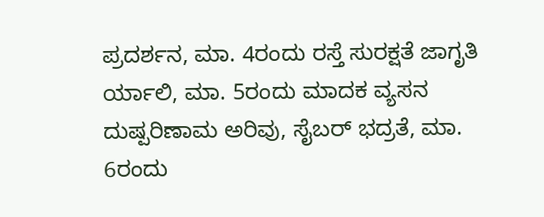ಪ್ರದರ್ಶನ, ಮಾ. 4ರಂದು ರಸ್ತೆ ಸುರಕ್ಷತೆ ಜಾಗೃತಿ ರ್ಯಾಲಿ, ಮಾ. 5ರಂದು ಮಾದಕ ವ್ಯಸನ ದುಷ್ಪರಿಣಾಮ ಅರಿವು, ಸೈಬರ್ ಭದ್ರತೆ, ಮಾ. 6ರಂದು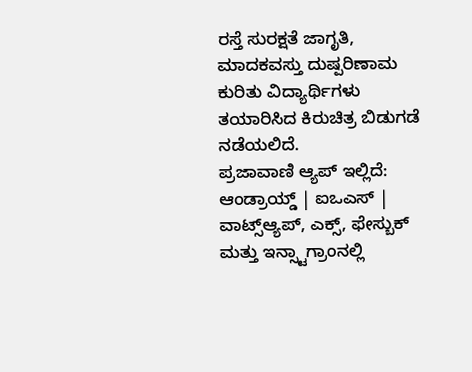ರಸ್ತೆ ಸುರಕ್ಷತೆ ಜಾಗೃತಿ, ಮಾದಕವಸ್ತು ದುಷ್ಪರಿಣಾಮ ಕುರಿತು ವಿದ್ಯಾರ್ಥಿಗಳು ತಯಾರಿಸಿದ ಕಿರುಚಿತ್ರ ಬಿಡುಗಡೆ ನಡೆಯಲಿದೆ.
ಪ್ರಜಾವಾಣಿ ಆ್ಯಪ್ ಇಲ್ಲಿದೆ: ಆಂಡ್ರಾಯ್ಡ್ | ಐಒಎಸ್ | ವಾಟ್ಸ್ಆ್ಯಪ್, ಎಕ್ಸ್, ಫೇಸ್ಬುಕ್ ಮತ್ತು ಇನ್ಸ್ಟಾಗ್ರಾಂನಲ್ಲಿ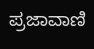ಪ್ರಜಾವಾಣಿ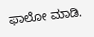ಫಾಲೋ ಮಾಡಿ.